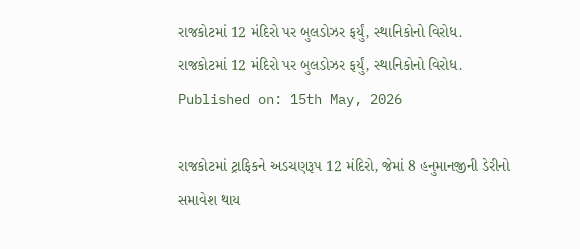રાજકોટમાં 12 મંદિરો પર બુલડોઝર ફર્યું, સ્થાનિકોનો વિરોધ.
રાજકોટમાં 12 મંદિરો પર બુલડોઝર ફર્યું, સ્થાનિકોનો વિરોધ.
Published on: 15th May, 2026

રાજકોટમાં ટ્રાફિકને અડચણરૂપ 12 મંદિરો, જેમાં 8 હનુમાનજીની ડેરીનો સમાવેશ થાય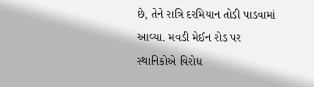છે, તેને રાત્રિ દરમિયાન તોડી પાડવામાં આવ્યા. મવડી મેઈન રોડ પર સ્થાનિકોએ વિરોધ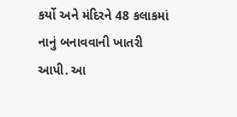કર્યો અને મંદિરને 48 કલાકમાં નાનું બનાવવાની ખાતરી આપી. આ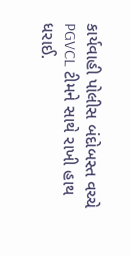કાર્યવાહી પોલીસ બંદોબસ્ત વચ્ચે PGVCL ટીમને સાથે રાખી હાથ ધરાઈ.